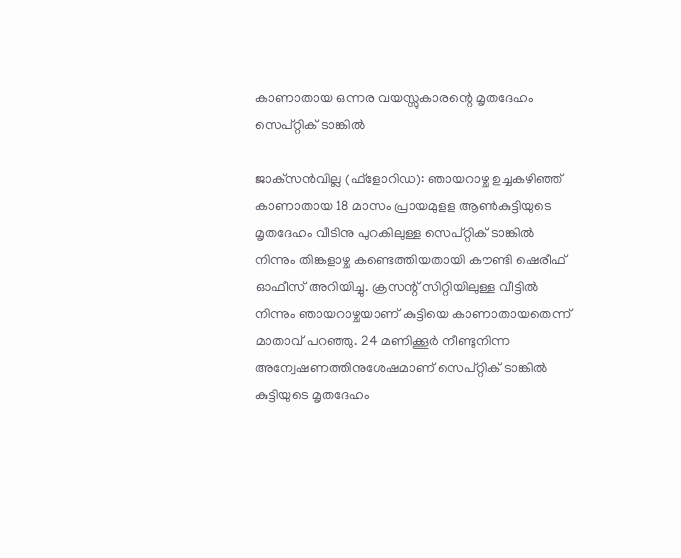കാണാതായ ഒന്നര വയസ്സുകാരന്റെ മൃതദേഹം സെപ്റ്റിക് ടാങ്കില്‍

ജാക്‌സന്‍വില്ല (ഫ്‌ളോറിഡ): ഞായറാഴ്ച ഉച്ചകഴിഞ്ഞ് കാണാതായ 18 മാസം പ്രായമുളള ആണ്‍കുട്ടിയുടെ മൃതദേഹം വീടിനു പുറകിലുള്ള സെപ്റ്റിക് ടാങ്കില്‍ നിന്നും തിങ്കളാഴ്ച കണ്ടെത്തിയതായി കൗണ്ടി ഷെരീഫ് ഓഫീസ് അറിയിച്ചു. ക്രസന്റ് സിറ്റിയിലുള്ള വീട്ടില്‍ നിന്നും ഞായറാഴ്ചയാണ് കുട്ടിയെ കാണാതായതെന്ന് മാതാവ് പറഞ്ഞു. 24 മണിക്കൂര്‍ നീണ്ടുനിന്ന അന്വേഷണത്തിനുശേഷമാണ് സെപ്റ്റിക് ടാങ്കില്‍ കുട്ടിയുടെ മൃതദേഹം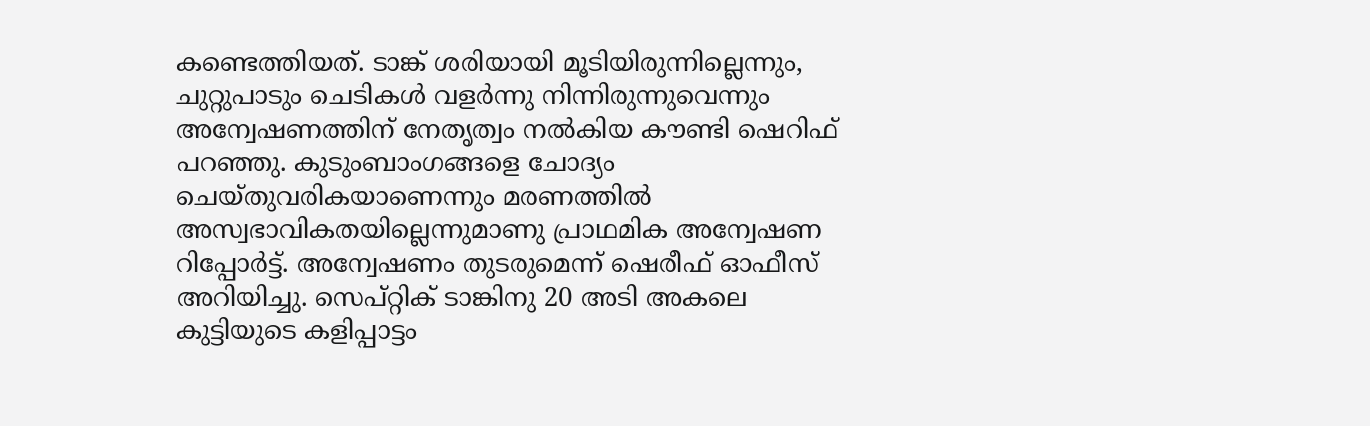കണ്ടെത്തിയത്. ടാങ്ക് ശരിയായി മൂടിയിരുന്നില്ലെന്നും, ചുറ്റുപാടും ചെടികള്‍ വളര്‍ന്നു നിന്നിരുന്നുവെന്നും അന്വേഷണത്തിന് നേതൃത്വം നല്‍കിയ കൗണ്ടി ഷെറിഫ് പറഞ്ഞു. കുടുംബാംഗങ്ങളെ ചോദ്യം ചെയ്തുവരികയാണെന്നും മരണത്തില്‍ അസ്വഭാവികതയില്ലെന്നുമാണു പ്രാഥമിക അന്വേഷണ റിപ്പോര്‍ട്ട്. അന്വേഷണം തുടരുമെന്ന് ഷെരീഫ് ഓഫീസ് അറിയിച്ചു. സെപ്റ്റിക് ടാങ്കിനു 20 അടി അകലെ കുട്ടിയുടെ കളിപ്പാട്ടം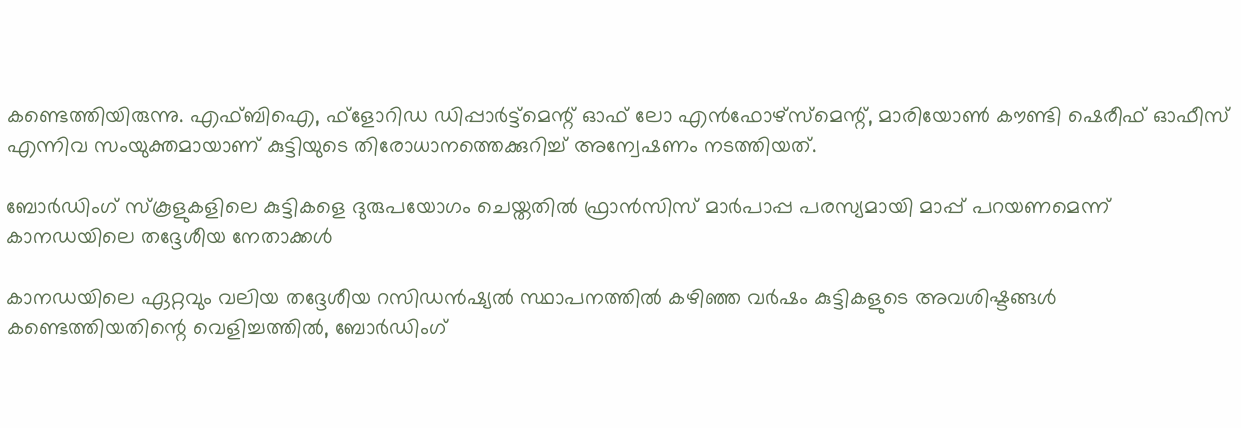കണ്ടെത്തിയിരുന്നു. എഫ്ബിഐ, ഫ്‌ളോറിഡ ഡിപ്പാര്‍ട്ട്‌മെന്റ് ഓഫ് ലോ എന്‍ഫോഴ്‌സ്‌മെന്റ്, മാരിയോണ്‍ കൗണ്ടി ഷെരീഫ് ഓഫീസ് എന്നിവ സംയുക്തമായാണ് കുട്ടിയുടെ തിരോധാനത്തെക്കുറിച്ച് അന്വേഷണം നടത്തിയത്.

ബോര്‍ഡിംഗ് സ്കൂളുകളിലെ കുട്ടികളെ ദുരുപയോഗം ചെയ്തതിൽ ഫ്രാൻസിസ് മാർപാപ്പ പരസ്യമായി മാപ്പ് പറയണമെന്ന് കാനഡയിലെ തദ്ദേശീയ നേതാക്കൾ

കാനഡയിലെ ഏറ്റവും വലിയ തദ്ദേശീയ റസിഡൻഷ്യൽ സ്ഥാപനത്തിൽ കഴിഞ്ഞ വർഷം കുട്ടികളുടെ അവശിഷ്ടങ്ങൾ കണ്ടെത്തിയതിന്റെ വെളിച്ചത്തിൽ, ബോർഡിംഗ്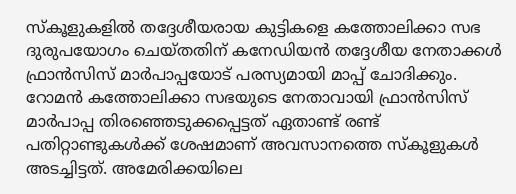സ്കൂളുകളിൽ തദ്ദേശീയരായ കുട്ടികളെ കത്തോലിക്കാ സഭ ദുരുപയോഗം ചെയ്തതിന് കനേഡിയൻ തദ്ദേശീയ നേതാക്കൾ ഫ്രാൻസിസ് മാർപാപ്പയോട് പരസ്യമായി മാപ്പ് ചോദിക്കും. റോമൻ കത്തോലിക്കാ സഭയുടെ നേതാവായി ഫ്രാൻസിസ് മാർപാപ്പ തിരഞ്ഞെടുക്കപ്പെട്ടത് ഏതാണ്ട് രണ്ട് പതിറ്റാണ്ടുകൾക്ക് ശേഷമാണ് അവസാനത്തെ സ്‌കൂളുകൾ അടച്ചിട്ടത്. അമേരിക്കയിലെ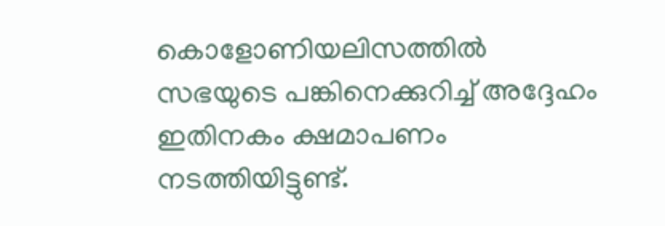കൊളോണിയലിസത്തിൽ സഭയുടെ പങ്കിനെക്കുറിച്ച് അദ്ദേഹം ഇതിനകം ക്ഷമാപണം നടത്തിയിട്ടുണ്ട്.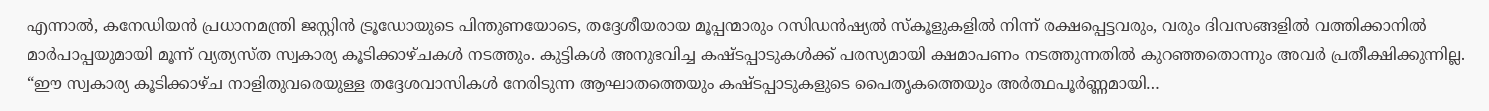എന്നാല്‍, കനേഡിയൻ പ്രധാനമന്ത്രി ജസ്റ്റിൻ ട്രൂഡോയുടെ പിന്തുണയോടെ, തദ്ദേശീയരായ മൂപ്പന്മാരും റസിഡൻഷ്യൽ സ്‌കൂളുകളിൽ നിന്ന് രക്ഷപ്പെട്ടവരും, വരും ദിവസങ്ങളിൽ വത്തിക്കാനിൽ മാർപാപ്പയുമായി മൂന്ന് വ്യത്യസ്ത സ്വകാര്യ കൂടിക്കാഴ്ചകൾ നടത്തും. കുട്ടികള്‍ അനുഭവിച്ച കഷ്ടപ്പാടുകൾക്ക് പരസ്യമായി ക്ഷമാപണം നടത്തുന്നതിൽ കുറഞ്ഞതൊന്നും അവര്‍ പ്രതീക്ഷിക്കുന്നില്ല. “ഈ സ്വകാര്യ കൂടിക്കാഴ്ച നാളിതുവരെയുള്ള തദ്ദേശവാസികൾ നേരിടുന്ന ആഘാതത്തെയും കഷ്ടപ്പാടുകളുടെ പൈതൃകത്തെയും അർത്ഥപൂർണ്ണമായി…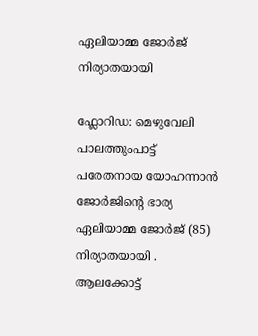ഏലിയാമ്മ ജോർജ് നിര്യാതയായി

ഫ്ലോറിഡ: മെഴുവേലി പാലത്തുംപാട്ട് പരേതനായ യോഹന്നാൻ ജോർജിന്റെ ഭാര്യ ഏലിയാമ്മ ജോർജ് (85) നിര്യാതയായി . ആലക്കോട്ട്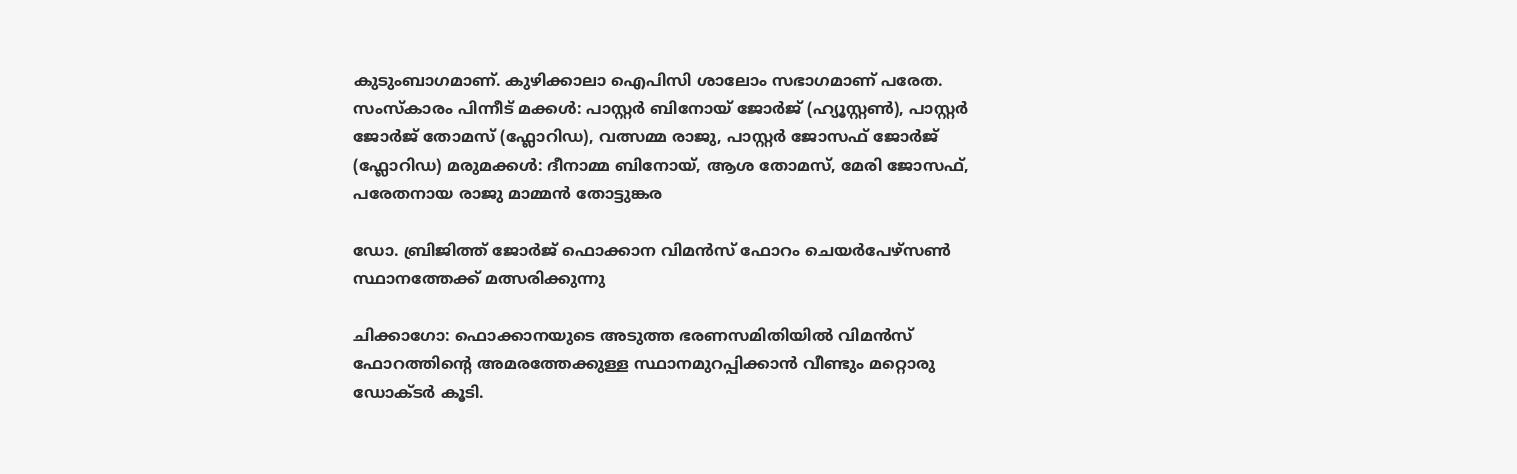കുടുംബാഗമാണ്. കുഴിക്കാലാ ഐപിസി ശാലോം സഭാഗമാണ് പരേത. സംസ്‌കാരം പിന്നീട് മക്കൾ: പാസ്റ്റർ ബിനോയ് ജോർജ് (ഹ്യൂസ്റ്റൺ), പാസ്റ്റർ ജോർജ് തോമസ് (ഫ്ലോറിഡ), വത്സമ്മ രാജു, പാസ്റ്റർ ജോസഫ് ജോർജ് (ഫ്ലോറിഡ) മരുമക്കൾ: ദീനാമ്മ ബിനോയ്, ആശ തോമസ്, മേരി ജോസഫ്, പരേതനായ രാജു മാമ്മൻ തോട്ടുങ്കര

ഡോ. ബ്രിജിത്ത് ജോർജ് ഫൊക്കാന വിമൻസ് ഫോറം ചെയർപേഴ്സൺ സ്ഥാനത്തേക്ക് മത്സരിക്കുന്നു

ചിക്കാഗോ: ഫൊക്കാനയുടെ അടുത്ത ഭരണസമിതിയിൽ വിമൻസ് ഫോറത്തിന്റെ അമരത്തേക്കുള്ള സ്ഥാനമുറപ്പിക്കാൻ വീണ്ടും മറ്റൊരു ഡോക്ടർ കൂടി.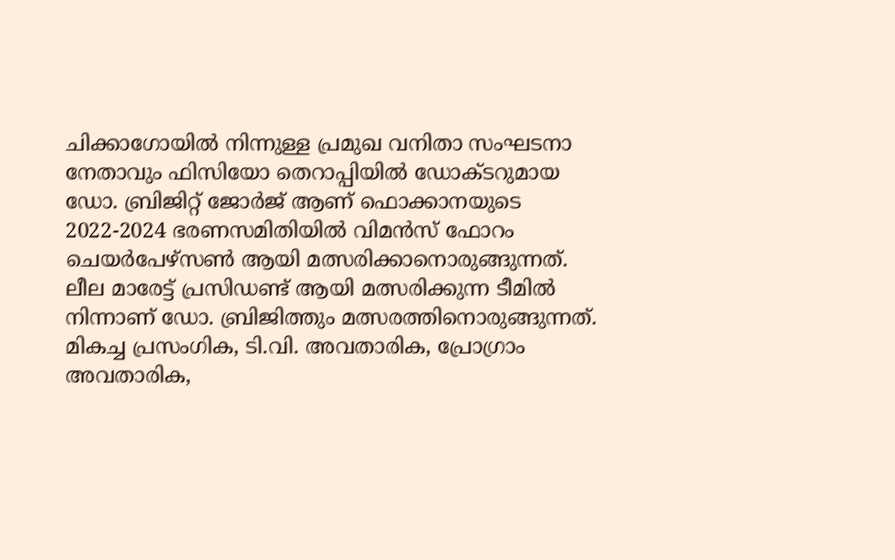ചിക്കാഗോയിൽ നിന്നുള്ള പ്രമുഖ വനിതാ സംഘടനാ നേതാവും ഫിസിയോ തെറാപ്പിയിൽ ഡോക്ടറുമായ ഡോ. ബ്രിജിറ്റ് ജോർജ് ആണ് ഫൊക്കാനയുടെ 2022-2024 ഭരണസമിതിയിൽ വിമൻസ് ഫോറം ചെയർപേഴ്സൺ ആയി മത്സരിക്കാനൊരുങ്ങുന്നത്. ലീല മാരേട്ട് പ്രസിഡണ്ട് ആയി മത്സരിക്കുന്ന ടീമിൽ നിന്നാണ് ഡോ. ബ്രിജിത്തും മത്സരത്തിനൊരുങ്ങുന്നത്. മികച്ച പ്രസംഗിക, ടി.വി. അവതാരിക, പ്രോഗ്രാം അവതാരിക,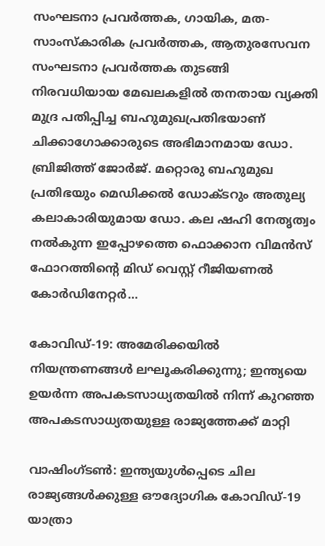സംഘടനാ പ്രവർത്തക, ഗായിക, മത-സാംസ്‌കാരിക പ്രവർത്തക, ആതുരസേവന സംഘടനാ പ്രവർത്തക തുടങ്ങി നിരവധിയായ മേഖലകളിൽ തനതായ വ്യക്തി മുദ്ര പതിപ്പിച്ച ബഹുമുഖപ്രതിഭയാണ് ചിക്കാഗോക്കാരുടെ അഭിമാനമായ ഡോ. ബ്രിജിത്ത് ജോർജ്. മറ്റൊരു ബഹുമുഖ പ്രതിഭയും മെഡിക്കൽ ഡോക്ടറും അതുല്യ കലാകാരിയുമായ ഡോ. കല ഷഹി നേതൃത്വം നൽകുന്ന ഇപ്പോഴത്തെ ഫൊക്കാന വിമൻസ് ഫോറത്തിന്റെ മിഡ് വെസ്റ്റ് റീജിയണൽ കോർഡിനേറ്റർ…

കോവിഡ്-19: അമേരിക്കയില്‍ നിയന്ത്രണങ്ങൾ ലഘൂകരിക്കുന്നു; ഇന്ത്യയെ ഉയർന്ന അപകടസാധ്യതയിൽ നിന്ന് കുറഞ്ഞ അപകടസാധ്യതയുള്ള രാജ്യത്തേക്ക് മാറ്റി

വാഷിംഗ്ടണ്‍: ഇന്ത്യയുൾപ്പെടെ ചില രാജ്യങ്ങൾക്കുള്ള ഔദ്യോഗിക കോവിഡ്-19 യാത്രാ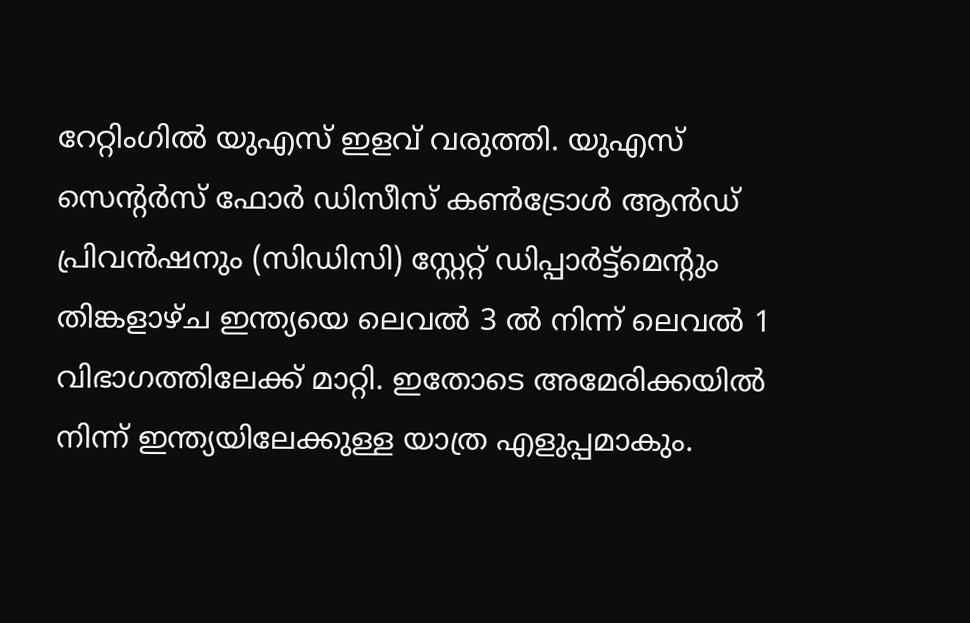റേറ്റിംഗിൽ യുഎസ് ഇളവ് വരുത്തി. യുഎസ് സെന്റർസ് ഫോർ ഡിസീസ് കൺട്രോൾ ആൻഡ് പ്രിവൻഷനും (സിഡിസി) സ്റ്റേറ്റ് ഡിപ്പാർട്ട്‌മെന്റും തിങ്കളാഴ്ച ഇന്ത്യയെ ലെവൽ 3 ൽ നിന്ന് ലെവൽ 1 വിഭാഗത്തിലേക്ക് മാറ്റി. ഇതോടെ അമേരിക്കയില്‍ നിന്ന് ഇന്ത്യയിലേക്കുള്ള യാത്ര എളുപ്പമാകും.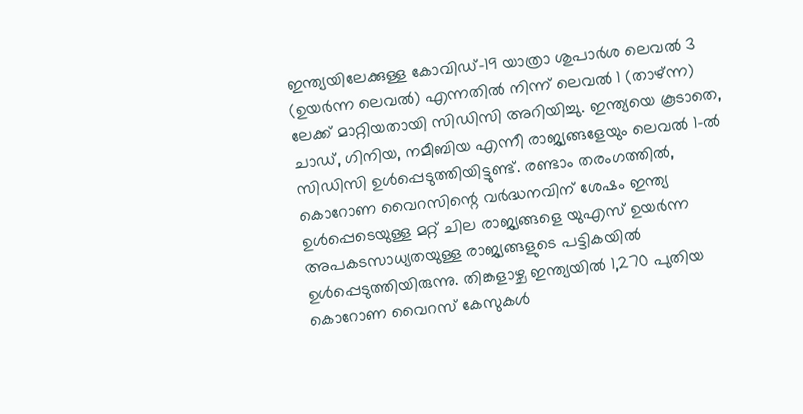ഇന്ത്യയിലേക്കുള്ള കോവിഡ്-19 യാത്രാ ശുപാർശ ലെവൽ 3 (ഉയർന്ന ലെവൽ) എന്നതിൽ നിന്ന് ലെവൽ 1 (താഴ്ന്ന) ലേക്ക് മാറ്റിയതായി സിഡിസി അറിയിച്ചു. ഇന്ത്യയെ കൂടാതെ, ചാഡ്, ഗിനിയ, നമീബിയ എന്നീ രാജ്യങ്ങളേയും ലെവൽ 1-ൽ സിഡിസി ഉൾപ്പെടുത്തിയിട്ടുണ്ട്. രണ്ടാം തരംഗത്തിൽ, കൊറോണ വൈറസിന്റെ വർദ്ധനവിന് ശേഷം ഇന്ത്യ ഉൾപ്പെടെയുള്ള മറ്റ് ചില രാജ്യങ്ങളെ യുഎസ് ഉയർന്ന അപകടസാധ്യതയുള്ള രാജ്യങ്ങളുടെ പട്ടികയിൽ ഉൾപ്പെടുത്തിയിരുന്നു. തിങ്കളാഴ്ച ഇന്ത്യയിൽ 1,270 പുതിയ കൊറോണ വൈറസ് കേസുകൾ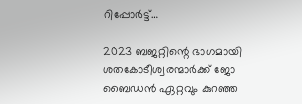റിപ്പോർട്ട്…

2023 ബജറ്റിന്റെ ഭാഗമായി ശതകോടീശ്വരന്മാർക്ക് ജോ ബൈഡന്‍ ഏറ്റവും കുറഞ്ഞ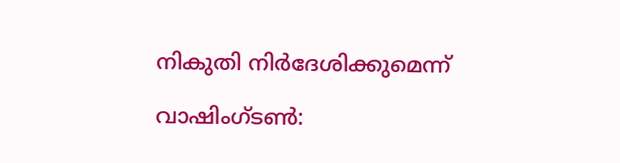നികുതി നിർദേശിക്കുമെന്ന്

വാഷിംഗ്ടണ്‍: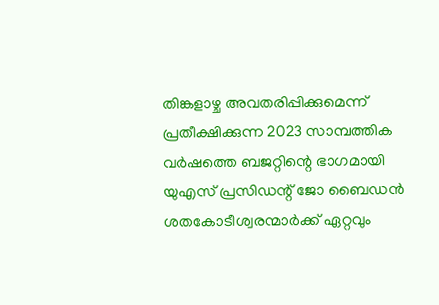തിങ്കളാഴ്ച അവതരിപ്പിക്കുമെന്ന് പ്രതീക്ഷിക്കുന്ന 2023 സാമ്പത്തിക വർഷത്തെ ബജറ്റിന്റെ ഭാഗമായി യുഎസ് പ്രസിഡന്റ് ജോ ബൈഡൻ ശതകോടീശ്വരന്മാർക്ക് ഏറ്റവും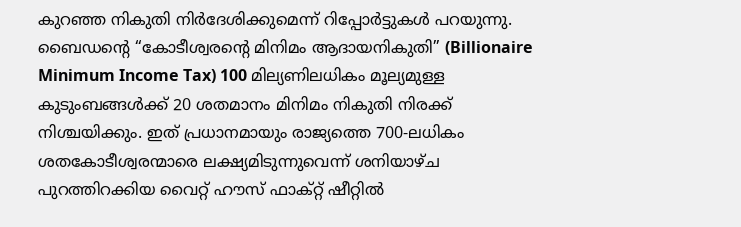കുറഞ്ഞ നികുതി നിർദേശിക്കുമെന്ന് റിപ്പോർട്ടുകൾ പറയുന്നു. ബൈഡന്റെ “കോടീശ്വരന്റെ മിനിമം ആദായനികുതി” (Billionaire Minimum Income Tax) 100 മില്യണിലധികം മൂല്യമുള്ള കുടുംബങ്ങൾക്ക് 20 ശതമാനം മിനിമം നികുതി നിരക്ക് നിശ്ചയിക്കും. ഇത് പ്രധാനമായും രാജ്യത്തെ 700-ലധികം ശതകോടീശ്വരന്മാരെ ലക്ഷ്യമിടുന്നുവെന്ന് ശനിയാഴ്ച പുറത്തിറക്കിയ വൈറ്റ് ഹൗസ് ഫാക്റ്റ് ഷീറ്റിൽ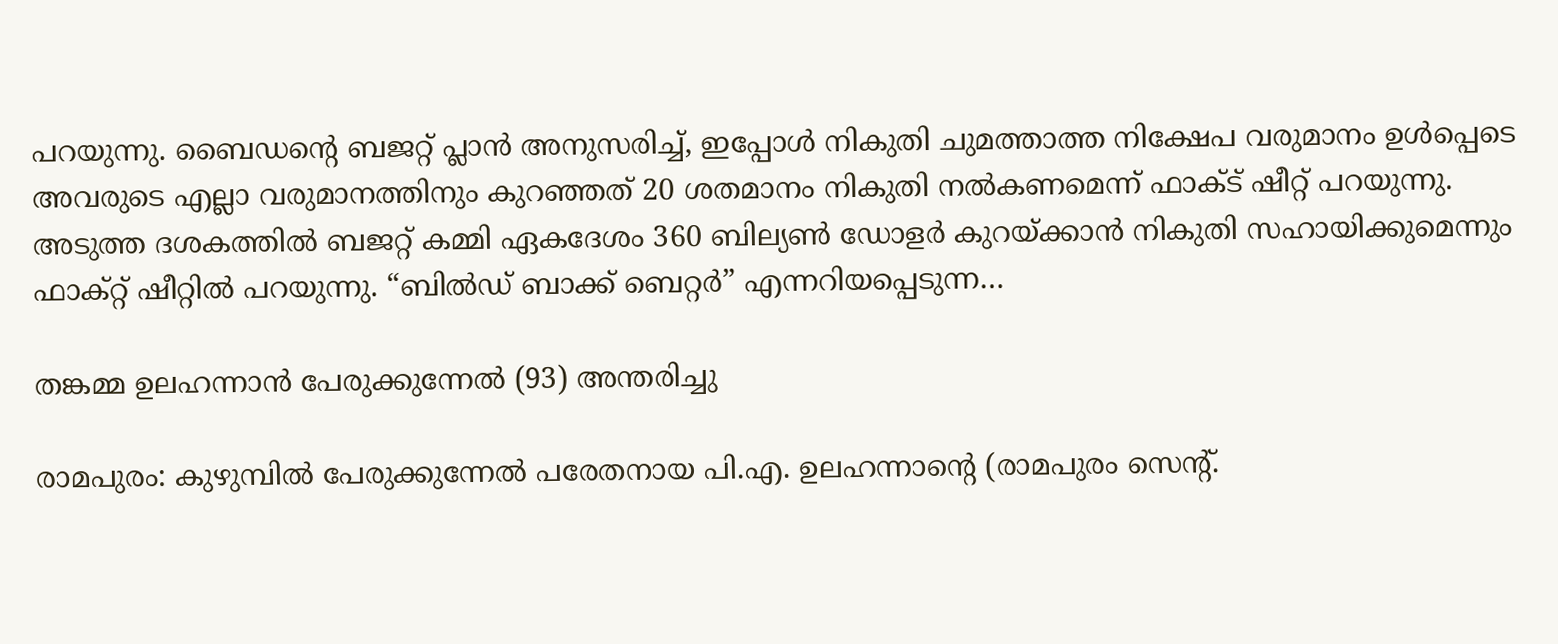പറയുന്നു. ബൈഡന്റെ ബജറ്റ് പ്ലാൻ അനുസരിച്ച്, ഇപ്പോൾ നികുതി ചുമത്താത്ത നിക്ഷേപ വരുമാനം ഉൾപ്പെടെ അവരുടെ എല്ലാ വരുമാനത്തിനും കുറഞ്ഞത് 20 ശതമാനം നികുതി നൽകണമെന്ന് ഫാക്‌ട് ഷീറ്റ് പറയുന്നു. അടുത്ത ദശകത്തിൽ ബജറ്റ് കമ്മി ഏകദേശം 360 ബില്യൺ ഡോളർ കുറയ്ക്കാൻ നികുതി സഹായിക്കുമെന്നും ഫാക്റ്റ് ഷീറ്റില്‍ പറയുന്നു. “ബിൽഡ് ബാക്ക് ബെറ്റർ” എന്നറിയപ്പെടുന്ന…

തങ്കമ്മ ഉലഹന്നാന്‍ പേരുക്കുന്നേല്‍ (93) അന്തരിച്ചു

രാമപുരം: കുഴുമ്പിൽ പേരുക്കുന്നേല്‍ പരേതനായ പി.എ. ഉലഹന്നാന്റെ (രാമപുരം സെന്റ്.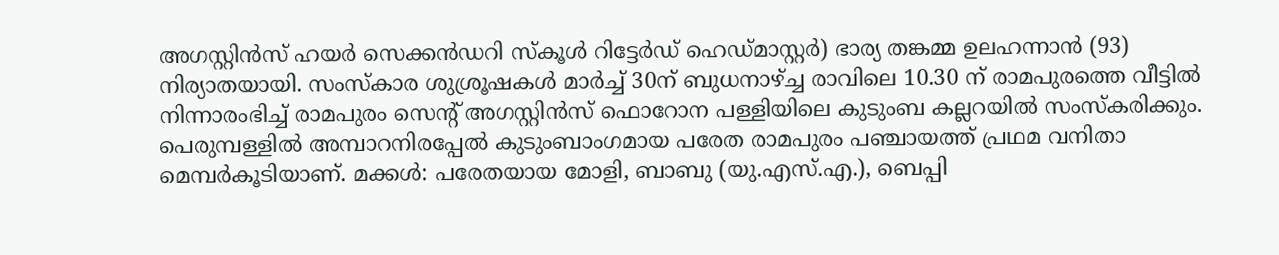അഗസ്റ്റിന്‍സ് ഹയര്‍ സെക്കന്‍ഡറി സ്‌കൂള്‍ റിട്ടേര്‍ഡ് ഹെഡ്മാസ്റ്റര്‍) ഭാര്യ തങ്കമ്മ ഉലഹന്നാന്‍ (93) നിര്യാതയായി. സംസ്‌കാര ശുശ്രൂഷകള്‍ മാർച്ച് 30ന് ബുധനാഴ്ച്ച രാവിലെ 10.30 ന് രാമപുരത്തെ വീട്ടിൽ നിന്നാരംഭിച്ച് രാമപുരം സെന്റ് അഗസ്റ്റിന്‍സ് ഫൊറോന പള്ളിയിലെ കുടുംബ കല്ലറയില്‍ സംസ്‌കരിക്കും. പെരുമ്പള്ളില്‍ അമ്പാറനിരപ്പേല്‍ കുടുംബാംഗമായ പരേത രാമപുരം പഞ്ചായത്ത്‌ പ്രഥമ വനിതാ മെമ്പര്‍കൂടിയാണ്. മക്കള്‍: പരേതയായ മോളി, ബാബു (യു.എസ്.എ.), ബെപ്പി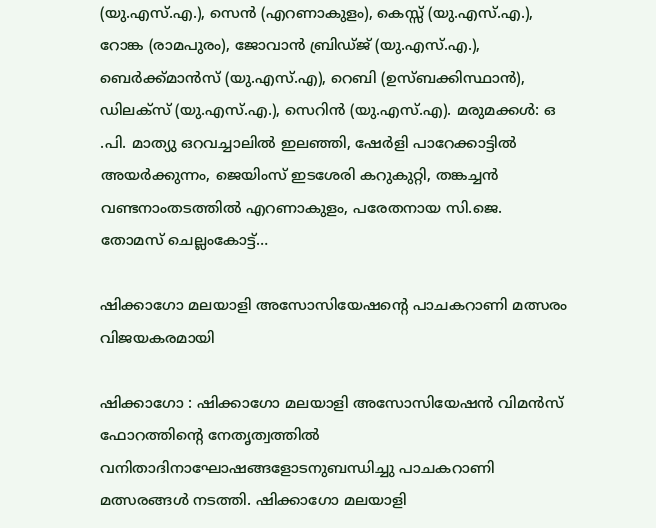(യു.എസ്.എ.), സെന്‍ (എറണാകുളം), കെസ്സ് (യു.എസ്.എ.), റോങ്ക (രാമപുരം), ജോവാന്‍ ബ്രിഡ്ജ് (യു.എസ്.എ.), ബെര്‍ക്ക്മാന്‍സ് (യു.എസ്.എ), റെബി (ഉസ്ബക്കിസ്ഥാന്‍), ഡിലക്‌സ് (യു.എസ്.എ.), സെറിന്‍ (യു.എസ്.എ). മരുമക്കള്‍: ഒ .പി. മാത്യു ഒറവച്ചാലില്‍ ഇലഞ്ഞി, ഷേര്‍ളി പാറേക്കാട്ടില്‍ അയര്‍ക്കുന്നം, ജെയിംസ് ഇടശേരി കറുകുറ്റി, തങ്കച്ചന്‍ വണ്ടനാംതടത്തില്‍ എറണാകുളം, പരേതനായ സി.ജെ. തോമസ് ചെല്ലംകോട്ട്…

ഷിക്കാഗോ മലയാളി അസോസിയേഷന്റെ പാചകറാണി മത്സരം വിജയകരമായി

ഷിക്കാഗോ : ഷിക്കാഗോ മലയാളി അസോസിയേഷന്‍ വിമന്‍സ് ഫോറത്തിന്റെ നേതൃത്വത്തില്‍ വനിതാദിനാഘോഷങ്ങളോടനുബന്ധിച്ചു പാചകറാണി മത്സരങ്ങള്‍ നടത്തി. ഷിക്കാഗോ മലയാളി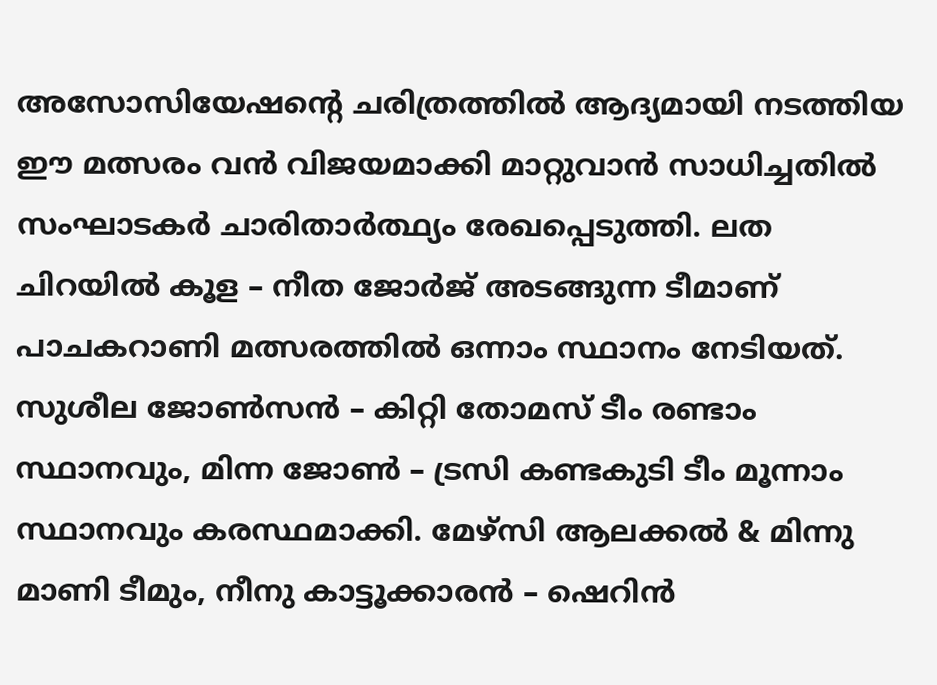അസോസിയേഷന്റെ ചരിത്രത്തില്‍ ആദ്യമായി നടത്തിയ ഈ മത്സരം വന്‍ വിജയമാക്കി മാറ്റുവാന്‍ സാധിച്ചതില്‍ സംഘാടകര്‍ ചാരിതാര്‍ത്ഥ്യം രേഖപ്പെടുത്തി. ലത ചിറയില്‍ കൂള – നീത ജോര്‍ജ് അടങ്ങുന്ന ടീമാണ് പാചകറാണി മത്സരത്തില്‍ ഒന്നാം സ്ഥാനം നേടിയത്. സുശീല ജോണ്‍സന്‍ – കിറ്റി തോമസ് ടീം രണ്ടാം സ്ഥാനവും, മിന്ന ജോണ്‍ – ട്രസി കണ്ടകുടി ടീം മൂന്നാം സ്ഥാനവും കരസ്ഥമാക്കി. മേഴ്‌സി ആലക്കല്‍ & മിന്നു മാണി ടീമും, നീനു കാട്ടൂക്കാരന്‍ – ഷെറിന്‍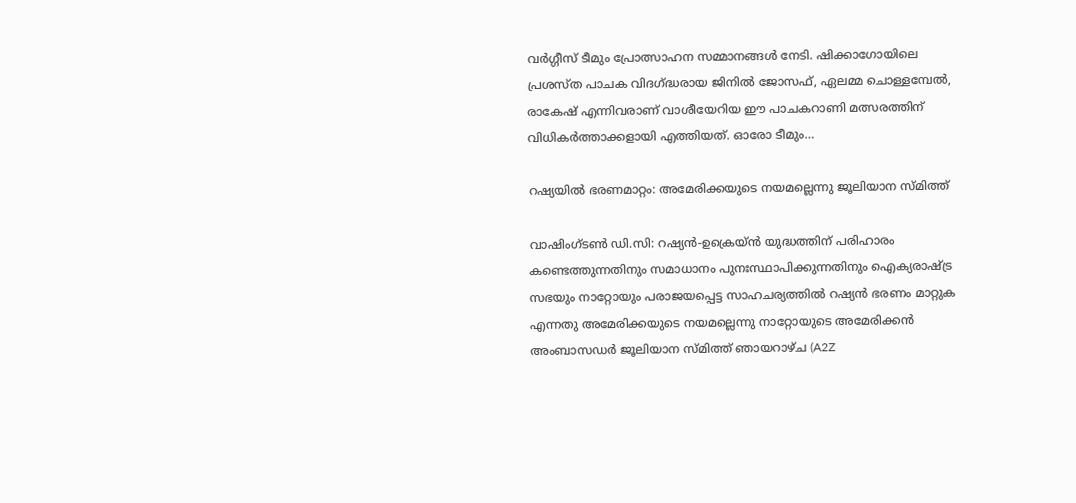വര്‍ഗ്ഗീസ് ടീമും പ്രോത്സാഹന സമ്മാനങ്ങള്‍ നേടി. ഷിക്കാഗോയിലെ പ്രശസ്ത പാചക വിദഗ്ദ്ധരായ ജിനില്‍ ജോസഫ്, ഏലമ്മ ചൊള്ളമ്പേല്‍, രാകേഷ് എന്നിവരാണ് വാശീയേറിയ ഈ പാചകറാണി മത്സരത്തിന് വിധികര്‍ത്താക്കളായി എത്തിയത്. ഓരോ ടീമും…

റഷ്യയില്‍ ഭരണമാറ്റം: അമേരിക്കയുടെ നയമല്ലെന്നു ജൂലിയാന സ്മിത്ത്

വാഷിംഗ്ടണ്‍ ഡി.സി: റഷ്യന്‍-ഉക്രെയ്ന്‍ യുദ്ധത്തിന് പരിഹാരം കണ്ടെത്തുന്നതിനും സമാധാനം പുനഃസ്ഥാപിക്കുന്നതിനും ഐക്യരാഷ്ട്ര സഭയും നാറ്റോയും പരാജയപ്പെട്ട സാഹചര്യത്തില്‍ റഷ്യന്‍ ഭരണം മാറ്റുക എന്നതു അമേരിക്കയുടെ നയമല്ലെന്നു നാറ്റോയുടെ അമേരിക്കന്‍ അംബാസഡര്‍ ജൂലിയാന സ്മിത്ത് ഞായറാഴ്ച (A2Z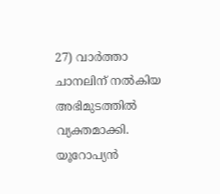27) വാര്‍ത്താ ചാനലിന് നല്‍കിയ അഭിമുടത്തില്‍ വ്യക്തമാക്കി. യൂറോപ്യന്‍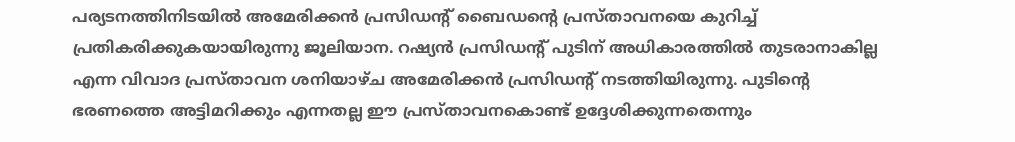പര്യടനത്തിനിടയില്‍ അമേരിക്കന്‍ പ്രസിഡന്റ് ബൈഡന്റെ പ്രസ്താവനയെ കുറിച്ച് പ്രതികരിക്കുകയായിരുന്നു ജൂലിയാന. റഷ്യന്‍ പ്രസിഡന്റ് പുടിന് അധികാരത്തില്‍ തുടരാനാകില്ല എന്ന വിവാദ പ്രസ്താവന ശനിയാഴ്ച അമേരിക്കന്‍ പ്രസിഡന്റ് നടത്തിയിരുന്നു. പുടിന്റെ ഭരണത്തെ അട്ടിമറിക്കും എന്നതല്ല ഈ പ്രസ്താവനകൊണ്ട് ഉദ്ദേശിക്കുന്നതെന്നും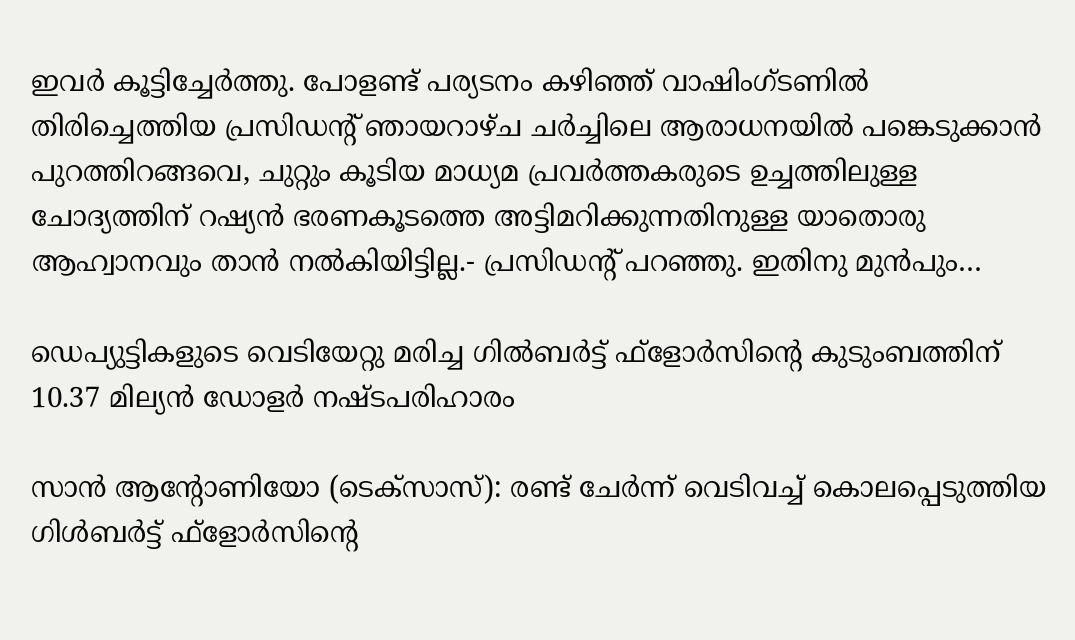ഇവര്‍ കൂട്ടിച്ചേര്‍ത്തു. പോളണ്ട് പര്യടനം കഴിഞ്ഞ് വാഷിംഗ്ടണില്‍ തിരിച്ചെത്തിയ പ്രസിഡന്റ് ഞായറാഴ്ച ചര്‍ച്ചിലെ ആരാധനയില്‍ പങ്കെടുക്കാന്‍ പുറത്തിറങ്ങവെ, ചുറ്റും കൂടിയ മാധ്യമ പ്രവര്‍ത്തകരുടെ ഉച്ചത്തിലുള്ള ചോദ്യത്തിന് റഷ്യന്‍ ഭരണകൂടത്തെ അട്ടിമറിക്കുന്നതിനുള്ള യാതൊരു ആഹ്വാനവും താന്‍ നല്‍കിയിട്ടില്ല.- പ്രസിഡന്റ് പറഞ്ഞു. ഇതിനു മുന്‍പും…

ഡെപ്യുട്ടികളുടെ വെടിയേറ്റു മരിച്ച ഗില്‍ബര്‍ട്ട് ഫ്‌ളോര്‍സിന്റെ കുടുംബത്തിന് 10.37 മില്യന്‍ ഡോളര്‍ നഷ്ടപരിഹാരം

സാന്‍ ആന്റോണിയോ (ടെക്‌സാസ്): രണ്ട് ചേര്‍ന്ന് വെടിവച്ച് കൊലപ്പെടുത്തിയ ഗിള്‍ബര്‍ട്ട് ഫ്‌ളോര്‍സിന്റെ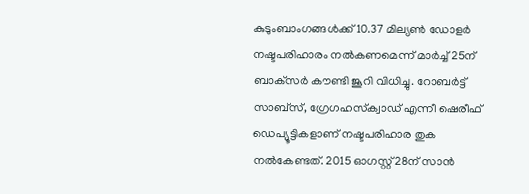കുടുംബാംഗങ്ങള്‍ക്ക് 10.37 മില്യണ്‍ ഡോളര്‍ നഷ്ടപരിഹാരം നല്‍കണമെന്ന് മാര്‍ച്ച് 25ന് ബാക്‌സര്‍ കൗണ്ടി ജൂറി വിധിച്ചു. റോബര്‍ട്ട് സാബ്‌സ്, ഗ്രേഗഹസ്‌ക്വാഡ് എന്നീ ഷെരീഫ് ഡെപ്യൂട്ടികളാണ് നഷ്ടപരിഹാര തുക നല്‍കേണ്ടത്. 2015 ഓഗസ്റ്റ് 28ന് സാന്‍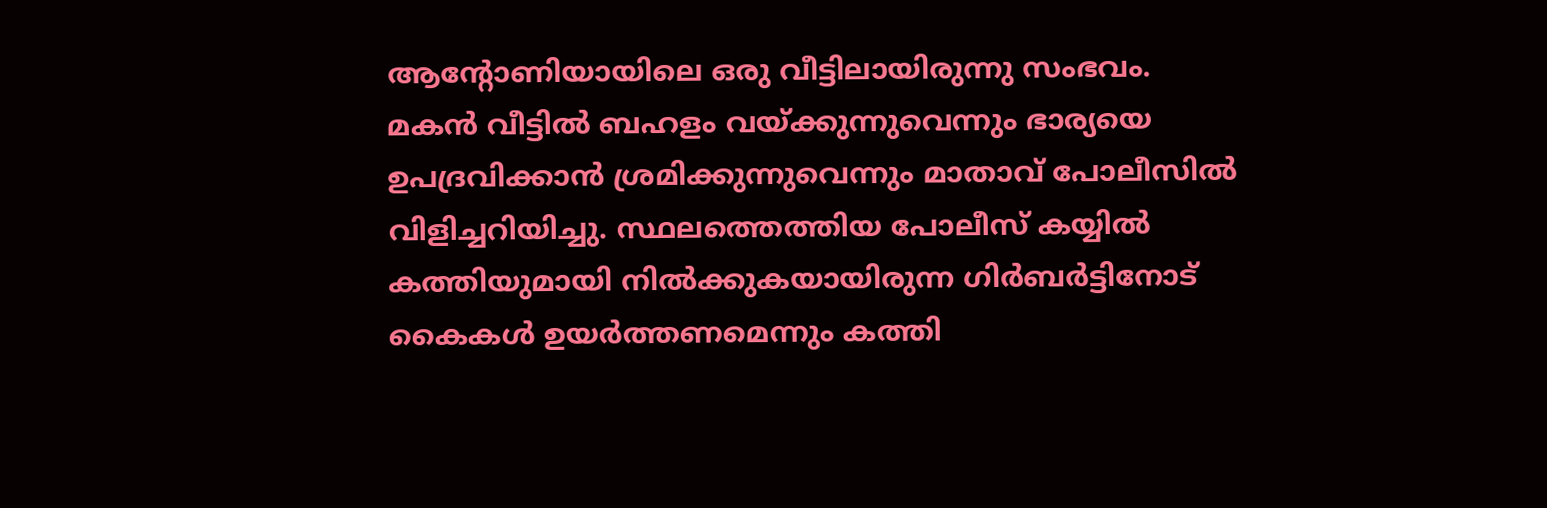ആന്റോണിയായിലെ ഒരു വീട്ടിലായിരുന്നു സംഭവം. മകന്‍ വീട്ടില്‍ ബഹളം വയ്ക്കുന്നുവെന്നും ഭാര്യയെ ഉപദ്രവിക്കാന്‍ ശ്രമിക്കുന്നുവെന്നും മാതാവ് പോലീസില്‍ വിളിച്ചറിയിച്ചു. സ്ഥലത്തെത്തിയ പോലീസ് കയ്യില്‍ കത്തിയുമായി നില്‍ക്കുകയായിരുന്ന ഗിര്‍ബര്‍ട്ടിനോട് കൈകള്‍ ഉയര്‍ത്തണമെന്നും കത്തി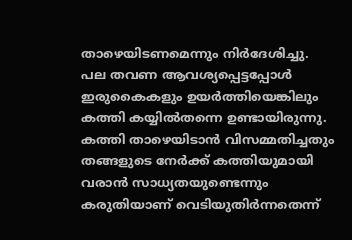താഴെയിടണമെന്നും നിര്‍ദേശിച്ചു. പല തവണ ആവശ്യപ്പെട്ടപ്പോള്‍ ഇരുകൈകളും ഉയര്‍ത്തിയെങ്കിലും കത്തി കയ്യില്‍തന്നെ ഉണ്ടായിരുന്നു. കത്തി താഴെയിടാന്‍ വിസമ്മതിച്ചതും തങ്ങളുടെ നേര്‍ക്ക് കത്തിയുമായി വരാന്‍ സാധ്യതയുണ്ടെന്നും കരുതിയാണ് വെടിയുതിര്‍ന്നതെന്ന്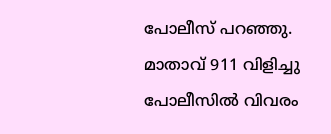പോലീസ് പറഞ്ഞു. മാതാവ് 911 വിളിച്ചു പോലീസില്‍ വിവരം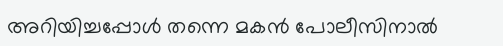അറിയിച്ചപ്പോള്‍ തന്നെ മകന്‍ പോലീസിനാല്‍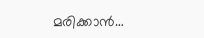മരിക്കാന്‍…